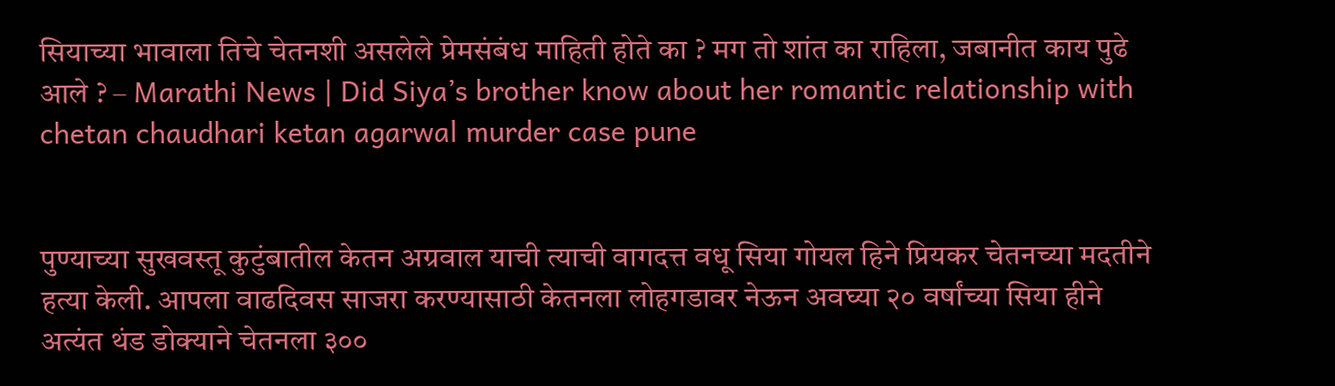सियाच्या भावाला तिचे चेतनशी असलेले प्रेमसंबंध माहिती होते का ? मग तो शांत का राहिला, जबानीत काय पुढे आले ? – Marathi News | Did Siya’s brother know about her romantic relationship with chetan chaudhari ketan agarwal murder case pune


पुण्याच्या सुखवस्तू कुटुंबातील केतन अग्रवाल याची त्याची वागदत्त वधू सिया गोयल हिने प्रियकर चेतनच्या मदतीने हत्या केली. आपला वाढदिवस साजरा करण्यासाठी केतनला लोहगडावर नेऊन अवघ्या २० वर्षांच्या सिया हीने अत्यंत थंड डोक्याने चेतनला ३००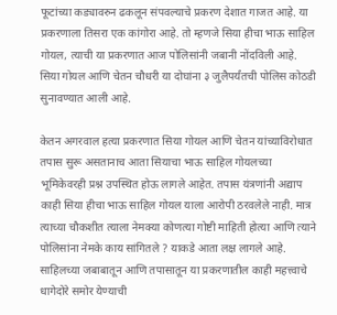फूटांच्या कड्यावरुन ढकलून संपवल्याचे प्रकरण देशात गाजत आहे. या प्रकरणाला तिसरा एक कांगोरा आहे. तो म्हणजे सिया हीचा भाऊ साहिल गोयल, त्याची या प्रकरणात आज पोलिसांनी जबानी नोंदविली आहे. सिया गोयल आणि चेतन चौधरी या दोघांना ३ जुलैपर्यंतची पोलिस कोठडी सुनावण्यात आली आहे.

केतन अगरवाल हत्या प्रकरणात सिया गोयल आणि चेतन यांच्याविरोधात तपास सुरू असतानाच आता सियाचा भाऊ साहिल गोयलच्या भूमिकेवरही प्रश्न उपस्थित होऊ लागले आहेत. तपास यंत्रणांनी अद्याप काही सिया हीचा भाऊ साहिल गोयल याला आरोपी ठरवलेले नाही. मात्र त्याच्या चौकशीत त्याला नेमक्या कोणत्या गोष्टी माहिती होत्या आणि त्याने पोलिसांना नेमके काय सांगितले ? याकडे आता लक्ष लागले आहे. साहिलच्या जबाबातून आणि तपासातून या प्रकरणातील काही महत्त्वाचे धागेदोरे समोर येण्याची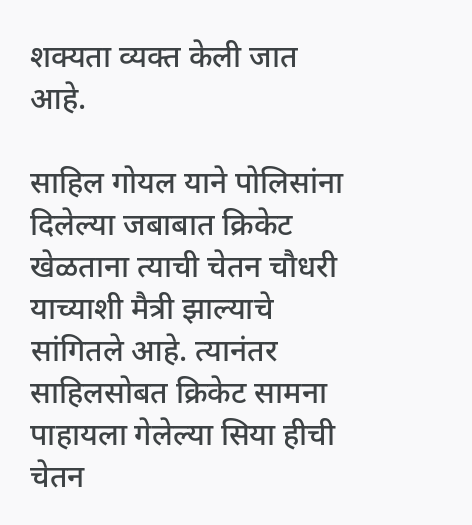शक्यता व्यक्त केली जात आहे.

साहिल गोयल याने पोलिसांना दिलेल्या जबाबात क्रिकेट खेळताना त्याची चेतन चौधरी याच्याशी मैत्री झाल्याचे सांगितले आहे. त्यानंतर साहिलसोबत क्रिकेट सामना पाहायला गेलेल्या सिया हीची चेतन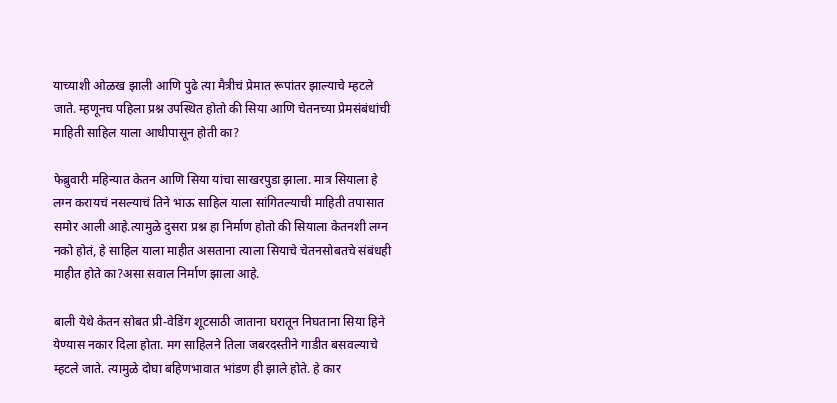याच्याशी ओळख झाली आणि पुढे त्या मैत्रीचं प्रेमात रूपांतर झाल्याचे म्हटले जाते. म्हणूनच पहिला प्रश्न उपस्थित होतो की सिया आणि चेतनच्या प्रेमसंबंधांची माहिती साहिल याला आधीपासून होती का?

फेब्रुवारी महिन्यात केतन आणि सिया यांचा साखरपुडा झाला. मात्र सियाला हे लग्न करायचं नसल्याचं तिने भाऊ साहिल याला सांगितल्याची माहिती तपासात समोर आली आहे.त्यामुळे दुसरा प्रश्न हा निर्माण होतो की सियाला केतनशी लग्न नको होतं, हे साहिल याला माहीत असताना त्याला सियाचे चेतनसोबतचे संबंधही माहीत होते का?असा सवाल निर्माण झाला आहे.

बाली येथे केतन सोबत प्री-वेडिंग शूटसाठी जाताना घरातून निघताना सिया हिने येण्यास नकार दिला होता. मग साहिलने तिला जबरदस्तीने गाडीत बसवल्याचे म्हटले जाते. त्यामुळे दोघा बहिणभावात भांडण ही झाले होते. हे कार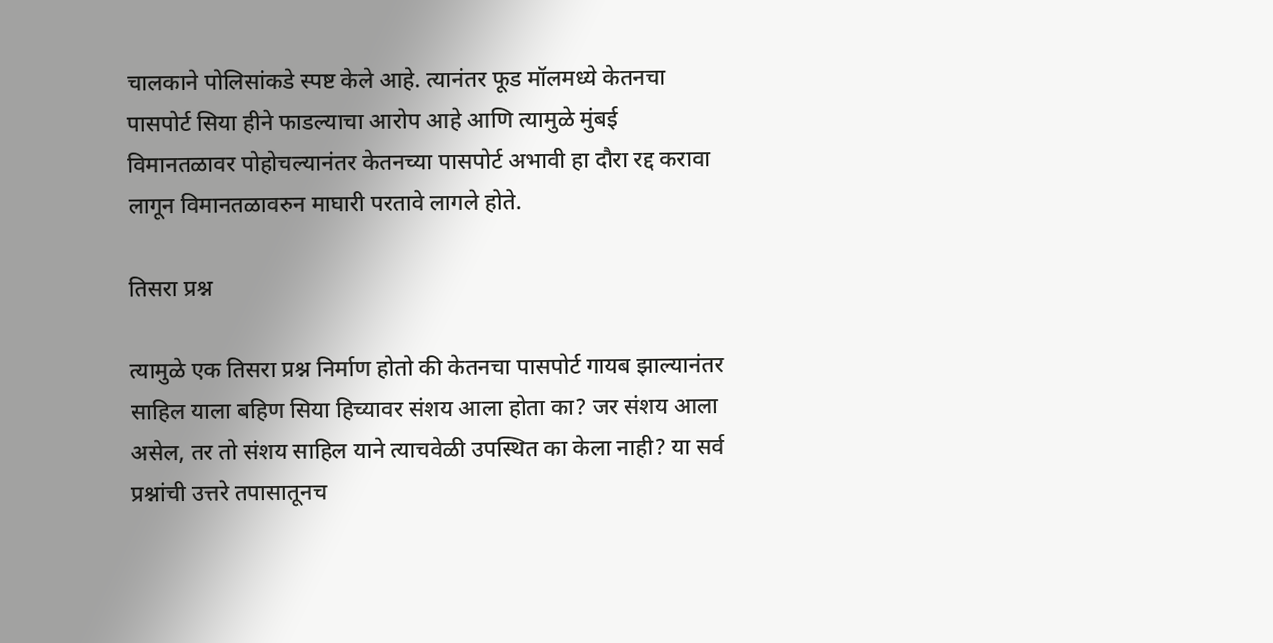चालकाने पोलिसांकडे स्पष्ट केले आहे. त्यानंतर फूड मॉलमध्ये केतनचा पासपोर्ट सिया हीने फाडल्याचा आरोप आहे आणि त्यामुळे मुंबई विमानतळावर पोहोचल्यानंतर केतनच्या पासपोर्ट अभावी हा दौरा रद्द करावा लागून विमानतळावरुन माघारी परतावे लागले होते.

तिसरा प्रश्न

त्यामुळे एक तिसरा प्रश्न निर्माण होतो की केतनचा पासपोर्ट गायब झाल्यानंतर साहिल याला बहिण सिया हिच्यावर संशय आला होता का? जर संशय आला असेल, तर तो संशय साहिल याने त्याचवेळी उपस्थित का केला नाही? या सर्व प्रश्नांची उत्तरे तपासातूनच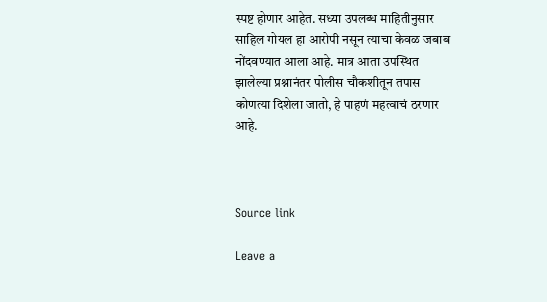स्पष्ट होणार आहेत. सध्या उपलब्ध माहितीनुसार साहिल गोयल हा आरोपी नसून त्याचा केवळ जबाब नोंदवण्यात आला आहे. मात्र आता उपस्थित झालेल्या प्रश्नानंतर पोलीस चौकशीतून तपास कोणत्या दिशेला जातो, हे पाहणं महत्वाचं ठरणार आहे.



Source link

Leave a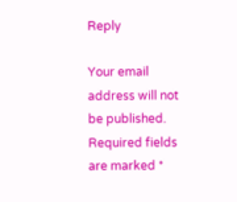Reply

Your email address will not be published. Required fields are marked *